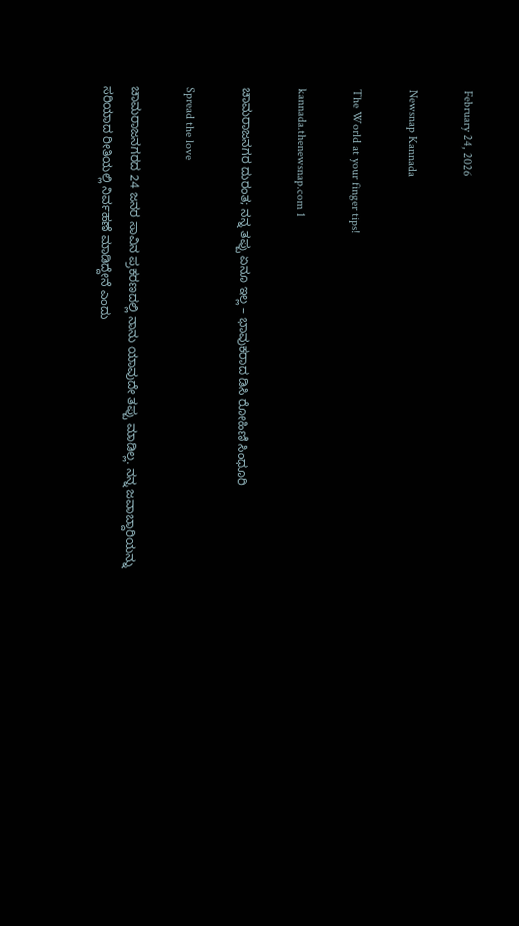February 24, 2026

Newsnap Kannada

The World at your finger tips!

kannada.thenewsnap.com 1

ಚಾಮರಾಜನಗರ ದುರಂತ; ನನ್ನ ತಪ್ಪು ಏನೂ ಇಲ್ಲ – ಭಾವುಕರಾದ ಡಿಸಿ ರೋಹಿಣಿ ಸಿಂಧೂರಿ

Spread the love

ಚಾಮರಾಜನಗರದ 24 ಜನರ ಸಾವಿನ‌‌ ಪ್ರಕರಣದಲ್ಲಿ ನಾನು ಯಾವುದೇ ತಪ್ಪು ಮಾಡಿಲ್ಲ. ನನ್ನ ಜವಾಬ್ದಾರಿಯನ್ನು ಸರಿಯಾದ ರೀತಿಯಲ್ಲಿ ನಿರ್ವಹಣೆ ಮಾಡಿದ್ದೇನೆ ಎಂದು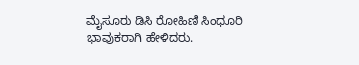ಮೈಸೂರು ಡಿಸಿ ರೋಹಿಣಿ ಸಿಂಧೂರಿ ಭಾವುಕರಾಗಿ ಹೇಳಿದರು.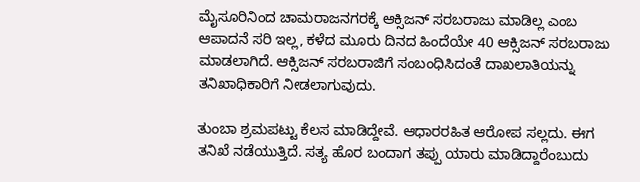ಮೈಸೂರಿನಿಂದ ಚಾಮರಾಜನಗರಕ್ಕೆ ಆಕ್ಸಿಜನ್ ‌ಸರಬರಾಜು ಮಾಡಿಲ್ಲ‌ ಎಂಬ ಆಪಾದನೆ ಸರಿ ಇಲ್ಲ, ಕಳೆದ ಮೂರು ದಿನದ ಹಿಂದೆಯೇ 40 ಆಕ್ಸಿಜನ್ ಸರಬರಾಜು ಮಾಡಲಾಗಿದೆ. ಆಕ್ಸಿಜನ್ ಸರಬರಾಜಿಗೆ ಸಂಬಂಧಿಸಿದಂತೆ ದಾಖಲಾತಿಯನ್ನು ತನಿಖಾಧಿಕಾರಿಗೆ ನೀಡಲಾಗುವುದು.

ತುಂಬಾ ಶ್ರಮಪಟ್ಟು ಕೆಲಸ ಮಾಡಿದ್ದೇವೆ. ಆಧಾರರಹಿತ ಆರೋಪ ಸಲ್ಲದು. ಈಗ ತನಿಖೆ ನಡೆಯುತ್ತಿದೆ. ಸತ್ಯ ಹೊರ ಬಂದಾಗ ತಪ್ಪು ಯಾರು ಮಾಡಿದ್ದಾರೆಂಬುದು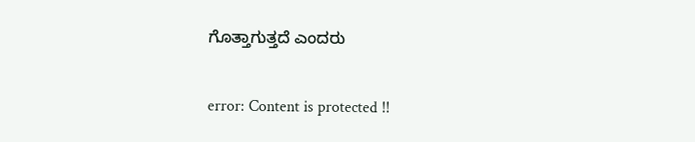ಗೊತ್ತಾಗುತ್ತದೆ ಎಂದರು‌

error: Content is protected !!